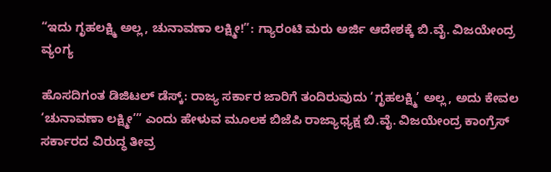“ಇದು ಗೃಹಲಕ್ಷ್ಮಿ ಅಲ್ಲ, ಚುನಾವಣಾ ಲಕ್ಷ್ಮೀ!”: ಗ್ಯಾರಂಟಿ ಮರು ಅರ್ಜಿ ಆದೇಶಕ್ಕೆ ಬಿ.ವೈ. ವಿಜಯೇಂದ್ರ ವ್ಯಂಗ್ಯ

ಹೊಸದಿಗಂತ ಡಿಜಿಟಲ್ ಡೆಸ್ಕ್: ರಾಜ್ಯ ಸರ್ಕಾರ ಜಾರಿಗೆ ತಂದಿರುವುದು ‘ಗೃಹಲಕ್ಷ್ಮಿ’ ಅಲ್ಲ, ಅದು ಕೇವಲ ‘ಚುನಾವಣಾ ಲಕ್ಷ್ಮೀ’” ಎಂದು ಹೇಳುವ ಮೂಲಕ ಬಿಜೆಪಿ ರಾಜ್ಯಾಧ್ಯಕ್ಷ ಬಿ.ವೈ. ವಿಜಯೇಂದ್ರ ಕಾಂಗ್ರೆಸ್ ಸರ್ಕಾರದ ವಿರುದ್ಧ ತೀವ್ರ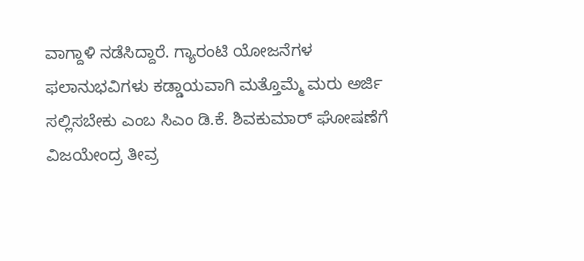ವಾಗ್ದಾಳಿ ನಡೆಸಿದ್ದಾರೆ. ಗ್ಯಾರಂಟಿ ಯೋಜನೆಗಳ ಫಲಾನುಭವಿಗಳು ಕಡ್ಡಾಯವಾಗಿ ಮತ್ತೊಮ್ಮೆ ಮರು ಅರ್ಜಿ ಸಲ್ಲಿಸಬೇಕು ಎಂಬ ಸಿಎಂ ಡಿ.ಕೆ. ಶಿವಕುಮಾರ್ ಘೋಷಣೆಗೆ ವಿಜಯೇಂದ್ರ ತೀವ್ರ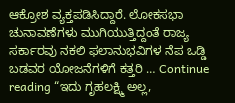ಆಕ್ರೋಶ ವ್ಯಕ್ತಪಡಿಸಿದ್ದಾರೆ. ಲೋಕಸಭಾ ಚುನಾವಣೆಗಳು ಮುಗಿಯುತ್ತಿದ್ದಂತೆ ರಾಜ್ಯ ಸರ್ಕಾರವು ನಕಲಿ ಫಲಾನುಭವಿಗಳ ನೆಪ ಒಡ್ಡಿ ಬಡವರ ಯೋಜನೆಗಳಿಗೆ ಕತ್ತರಿ … Continue reading “ಇದು ಗೃಹಲಕ್ಷ್ಮಿ ಅಲ್ಲ,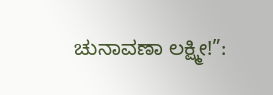ಚುನಾವಣಾ ಲಕ್ಷ್ಮೀ!”: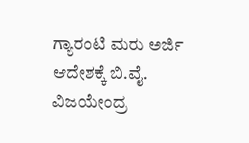ಗ್ಯಾರಂಟಿ ಮರು ಅರ್ಜಿ ಆದೇಶಕ್ಕೆ ಬಿ.ವೈ. ವಿಜಯೇಂದ್ರ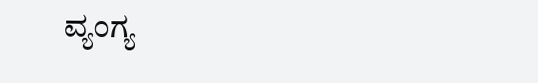ವ್ಯಂಗ್ಯ